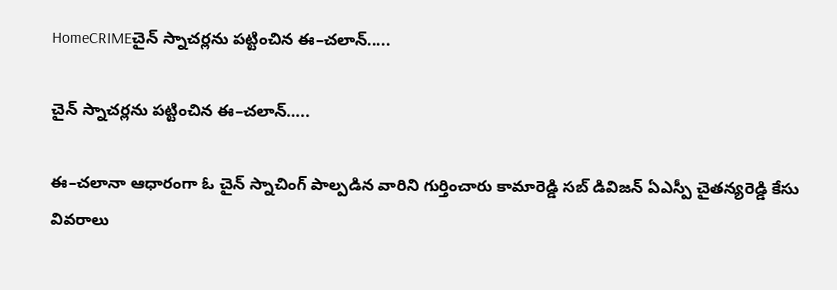HomeCRIMEచైన్‌ స్నాచర్లను పట్టించిన ఈ–చలాన్‌.....

చైన్‌ స్నాచర్లను పట్టించిన ఈ–చలాన్‌…..

ఈ–చలానా ఆధారంగా ఓ చైన్‌ స్నాచింగ్ పాల్పడిన వారిని గుర్తించారు కామారెడ్డి సబ్‌ డివిజన్‌ ఏఎస్పీ చైతన్యరెడ్డి కేసు వివరాలు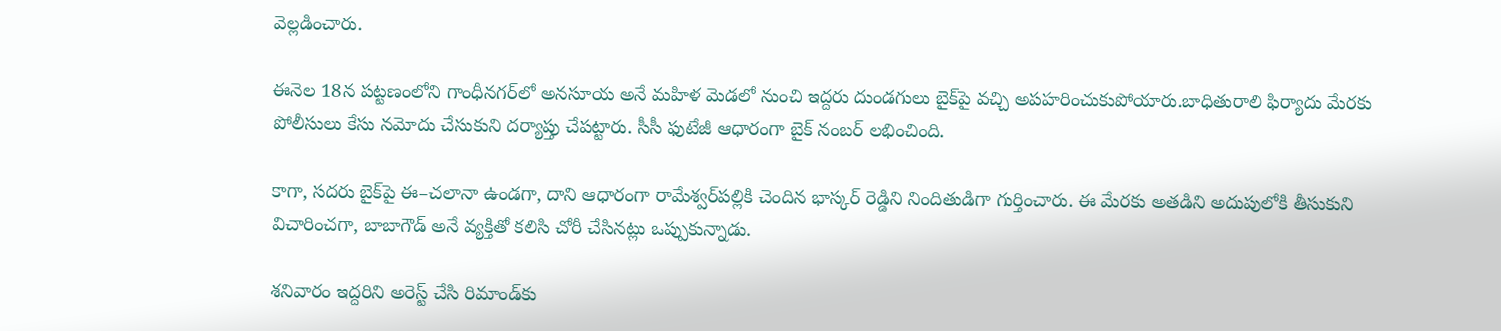వెల్లడించారు.

ఈనెల 18న పట్టణంలోని గాంధీనగర్‌లో అనసూయ అనే మహిళ మెడలో నుంచి ఇద్దరు దుండగులు బైక్‌పై వచ్చి అపహరించుకుపోయారు.బాధితురాలి ఫిర్యాదు మేరకు పోలీసులు కేసు నమోదు చేసుకుని దర్యాప్తు చేపట్టారు. సీసీ ఫుటేజీ ఆధారంగా బైక్‌ నంబర్‌ లభించింది.

కాగా, సదరు బైక్‌పై ఈ–చలానా ఉండగా, దాని ఆధారంగా రామేశ్వర్‌పల్లికి చెందిన భాస్కర్‌ రెడ్డిని నిందితుడిగా గుర్తించారు. ఈ మేరకు అతడిని అదుపులోకి తీసుకుని విచారించగా, బాబాగౌడ్‌ అనే వ్యక్తితో కలిసి చోరీ చేసినట్లు ఒప్పుకున్నాడు.

శనివారం ఇద్దరిని అరెస్ట్‌ చేసి రిమాండ్‌కు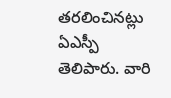తరలించినట్లు ఏఎస్పీ తెలిపారు. వారి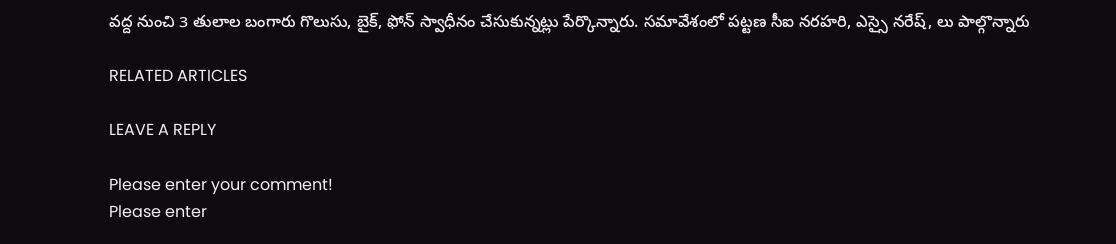వద్ద నుంచి 3 తులాల బంగారు గొలుసు, బైక్, ఫోన్‌ స్వాధీనం చేసుకున్నట్లు పేర్కొన్నారు. సమావేశంలో పట్టణ సీఐ నరహరి, ఎస్సై నరేష్, లు పాల్గొన్నారు

RELATED ARTICLES

LEAVE A REPLY

Please enter your comment!
Please enter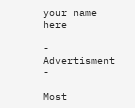your name here

- Advertisment -

Most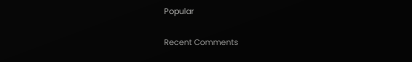Popular

Recent Comments